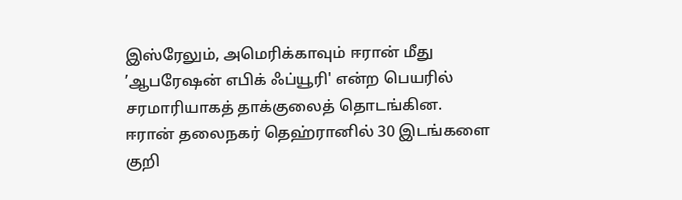இஸ்ரேலும், அமெரிக்காவும் ஈரான் மீது ’ஆபரேஷன் எபிக் ஃப்யூரி' என்ற பெயரில் சரமாரியாகத் தாக்குலைத் தொடங்கின. ஈரான் தலைநகர் தெஹ்ரானில் 30 இடங்களை குறி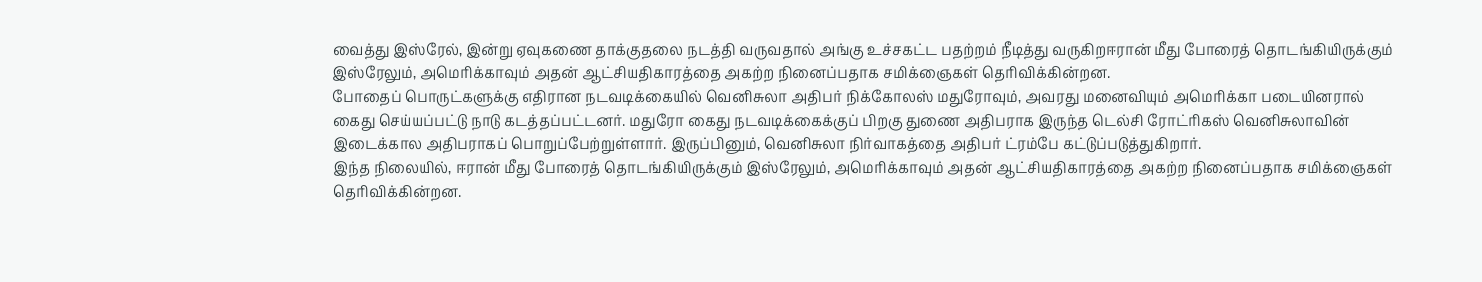வைத்து இஸ்ரேல், இன்று ஏவுகணை தாக்குதலை நடத்தி வருவதால் அங்கு உச்சகட்ட பதற்றம் நீடித்து வருகிறஈரான் மீது போரைத் தொடங்கியிருக்கும் இஸ்ரேலும், அமெரிக்காவும் அதன் ஆட்சியதிகாரத்தை அகற்ற நினைப்பதாக சமிக்ஞைகள் தெரிவிக்கின்றன.
போதைப் பொருட்களுக்கு எதிரான நடவடிக்கையில் வெனிசுலா அதிபர் நிக்கோலஸ் மதுரோவும், அவரது மனைவியும் அமெரிக்கா படையினரால் கைது செய்யப்பட்டு நாடு கடத்தப்பட்டனர். மதுரோ கைது நடவடிக்கைக்குப் பிறகு துணை அதிபராக இருந்த டெல்சி ரோட்ரிகஸ் வெனிசுலாவின் இடைக்கால அதிபராகப் பொறுப்பேற்றுள்ளார். இருப்பினும், வெனிசுலா நிர்வாகத்தை அதிபர் ட்ரம்பே கட்டுப்படுத்துகிறார்.
இந்த நிலையில், ஈரான் மீது போரைத் தொடங்கியிருக்கும் இஸ்ரேலும், அமெரிக்காவும் அதன் ஆட்சியதிகாரத்தை அகற்ற நினைப்பதாக சமிக்ஞைகள் தெரிவிக்கின்றன.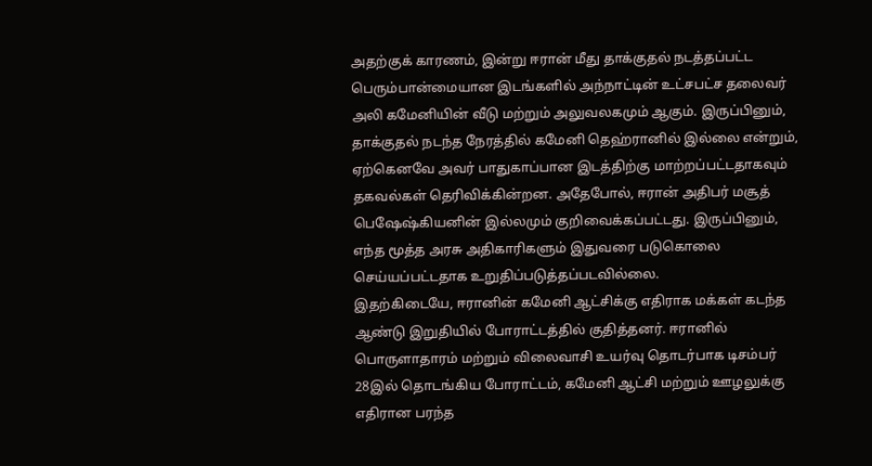அதற்குக் காரணம், இன்று ஈரான் மீது தாக்குதல் நடத்தப்பட்ட பெரும்பான்மையான இடங்களில் அந்நாட்டின் உட்சபட்ச தலைவர் அலி கமேனியின் வீடு மற்றும் அலுவலகமும் ஆகும். இருப்பினும், தாக்குதல் நடந்த நேரத்தில் கமேனி தெஹ்ரானில் இல்லை என்றும், ஏற்கெனவே அவர் பாதுகாப்பான இடத்திற்கு மாற்றப்பட்டதாகவும் தகவல்கள் தெரிவிக்கின்றன. அதேபோல், ஈரான் அதிபர் மசூத் பெஷேஷ்கியனின் இல்லமும் குறிவைக்கப்பட்டது. இருப்பினும், எந்த மூத்த அரசு அதிகாரிகளும் இதுவரை படுகொலை செய்யப்பட்டதாக உறுதிப்படுத்தப்படவில்லை.
இதற்கிடையே, ஈரானின் கமேனி ஆட்சிக்கு எதிராக மக்கள் கடந்த ஆண்டு இறுதியில் போராட்டத்தில் குதித்தனர். ஈரானில் பொருளாதாரம் மற்றும் விலைவாசி உயர்வு தொடர்பாக டிசம்பர் 28இல் தொடங்கிய போராட்டம், கமேனி ஆட்சி மற்றும் ஊழலுக்கு எதிரான பரந்த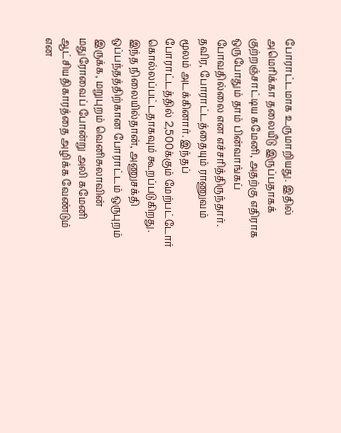போராட்டமாக உருமாறியது. இதில் அமெரிக்கா தலையீடு இருப்பதாகக் குற்றஞ்சாட்டிய கமேனி, அதற்கு எதிராக ஒருபோதும் தாம் பின்வாங்கப் போவதில்லை என எச்சரித்திருந்தார். தவிர, போராட்டத்தையும் ராணுவம் மூலம் அடக்கினார். இந்தப் போராட்டத்தில் 2,500க்கும் மேற்பட்டோர் கொல்லப்பட்டதாகவும் கூறப்படுகிறது. இந்த நிலையில்தான், அணுசக்தி ஒப்பந்தத்திற்கான போராட்டம் ஒருபுறம் இருக்க, மறுபுறம் வெனிசுலாவின் மதுரோவைப் போன்று அலி கமேனி ஆட்சியதிகாரத்தை அழிக்க வேண்டும் என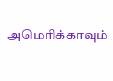அமெரிக்காவும்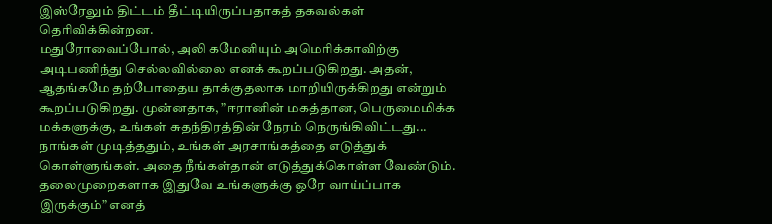இஸ்ரேலும் திட்டம் தீட்டியிருப்பதாகத் தகவல்கள் தெரிவிக்கின்றன.
மதுரோவைப்போல், அலி கமேனியும் அமெரிக்காவிற்கு அடிபணிந்து செல்லவில்லை எனக் கூறப்படுகிறது. அதன், ஆதங்கமே தற்போதைய தாக்குதலாக மாறியிருக்கிறது என்றும் கூறப்படுகிறது. முன்னதாக, ”ஈரானின் மகத்தான, பெருமைமிக்க மக்களுக்கு, உங்கள் சுதந்திரத்தின் நேரம் நெருங்கிவிட்டது... நாங்கள் முடித்ததும், உங்கள் அரசாங்கத்தை எடுத்துக் கொள்ளுங்கள். அதை நீங்கள்தான் எடுத்துக்கொள்ள வேண்டும். தலைமுறைகளாக இதுவே உங்களுக்கு ஒரே வாய்ப்பாக இருக்கும்” எனத்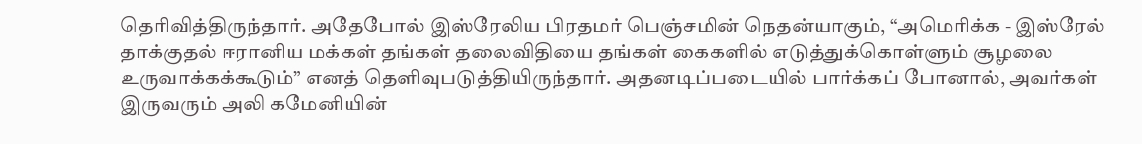தெரிவித்திருந்தார். அதேபோல் இஸ்ரேலிய பிரதமர் பெஞ்சமின் நெதன்யாகும், “அமெரிக்க - இஸ்ரேல் தாக்குதல் ஈரானிய மக்கள் தங்கள் தலைவிதியை தங்கள் கைகளில் எடுத்துக்கொள்ளும் சூழலை உருவாக்கக்கூடும்” எனத் தெளிவுபடுத்தியிருந்தார். அதனடிப்படையில் பார்க்கப் போனால், அவர்கள் இருவரும் அலி கமேனியின்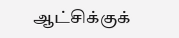ஆட்சிக்குக்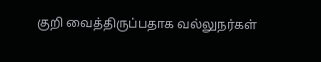குறி வைத்திருப்பதாக வல்லுநர்கள்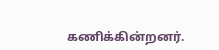கணிக்கின்றனர்.